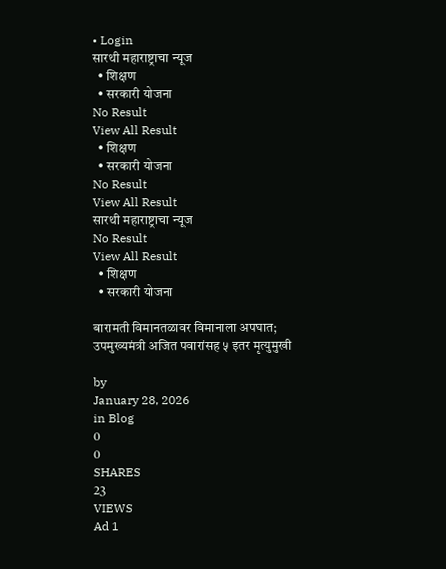• Login
सारथी महाराष्ट्राचा न्यूज
  • शिक्षण
  • सरकारी योजना
No Result
View All Result
  • शिक्षण
  • सरकारी योजना
No Result
View All Result
सारथी महाराष्ट्राचा न्यूज
No Result
View All Result
  • शिक्षण
  • सरकारी योजना

बारामती विमानतळावर विमानाला अपघात; उपमुख्यमंत्री अजित पवारांसह ५ इतर मृत्युमुखी

by
January 28, 2026
in Blog
0
0
SHARES
23
VIEWS
Ad 1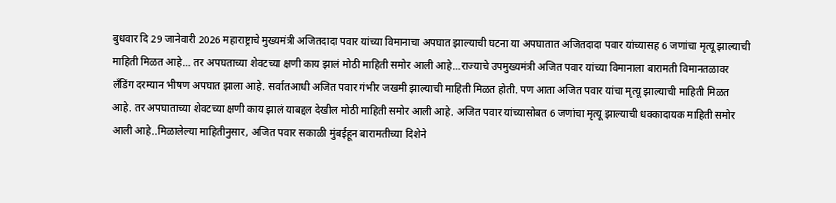बुधवार दि 29 जानेवारी 2026 महाराष्ट्राचे मुख्यमंत्री अजितदादा पवार यांच्या विमानाचा अपघात झाल्याची घटना या अपघातात अजितदादा पवार यांच्यासह 6 जणांचा मृत्यू झाल्याची माहिती मिळत आहे… तर अपघताच्या शेवटच्या क्षणी काय झालं मोठी माहिती समोर आली आहे…राज्याचे उपमुख्यमंत्री अजित पवार यांच्या विमानाला बारामती विमानतळावर लँडिंग दरम्यान भीषण अपघात झाला आहे. सर्वातआधी अजित पवार गंभीर जखमी झाल्याची माहिती मिळत होती. पण आता अजित पवार यांचा मृत्यू झाल्याची माहिती मिळत आहे. तर अपघाताच्या शेवटच्या क्षणी काय झालं याबद्दल देखील मोठी माहिती समोर आली आहे. अजित पवार यांच्यासोबत 6 जणांचा मृत्यू झाल्याची धक्कादायक माहिती समोर आली आहे..मिळालेल्या माहितीनुसार, अजित पवार सकाळी मुंबईहून बारामतीच्या दिशेने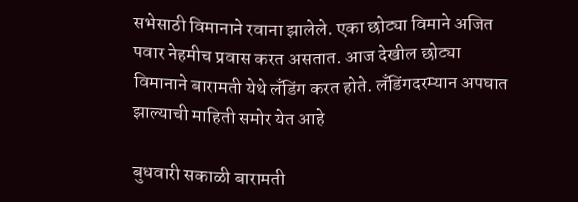सभेसाठी विमानाने रवाना झालेले. एका छोट्या विमाने अजित पवार नेहमीच प्रवास करत असतात. आज देखील छोट्या विमानाने बारामती येथे लँडिंग करत होते. लँडिंगदरम्यान अपघात झाल्याची माहिती समोर येत आहे

बुधवारी सकाळी बारामती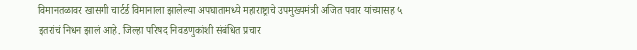विमानतळावर खासगी चार्टर्ड विमानाला झालेल्या अपघातामध्ये महाराष्ट्राचे उपमुख्यमंत्री अजित पवार यांच्यासह ५ इतरांचं निधन झालं आहे. जिल्हा परिषद निवडणुकांशी संबंधित प्रचार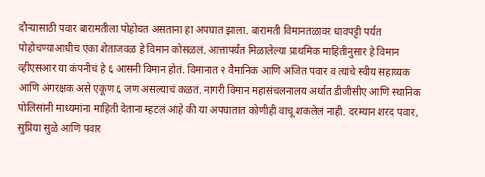दौऱ्यासाठी पवार बारामतीला पोहोचत असताना हा अपघात झाला. बारामती विमानतळावर धावपट्टी पर्यंत पोहोचण्याआधीच एका शेताजवळ हे विमान कोसळलं. आत्तापर्यंत मिळालेल्या प्राथमिक माहितीनुसार हे विमान व्हीएसआर या कंपनीचं हे ६ आसनी विमान होतं. विमानात २ वैमानिक आणि अजित पवार व त्यांचे स्वीय सहाय्यक आणि अंगरक्षक असे एकूण ६ जण असल्याचं कळतं. नागरी विमान महासंचलनालय अर्थात डीजीसीए आणि स्थानिक पोलिसांनी माध्यमांना माहिती देताना म्हटलं आहे की या अपघातात कोणीही वाचू शकलेलं नाही. दरम्यान शरद पवार, सुप्रिया सुळे आणि पवार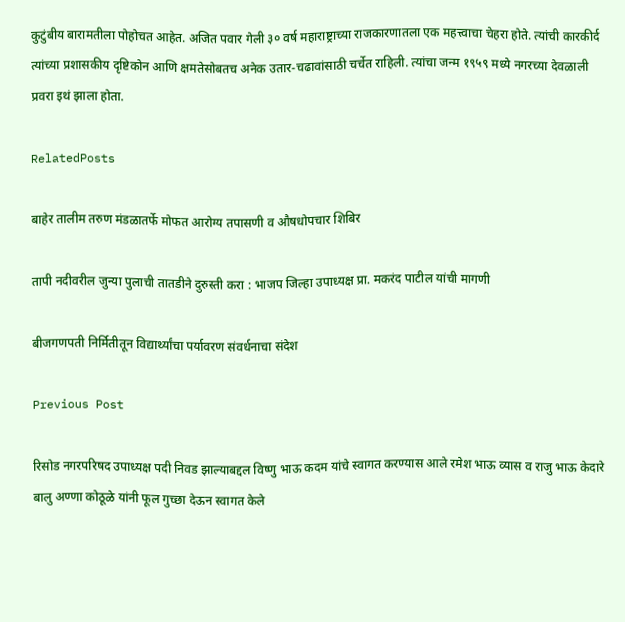कुटुंबीय बारामतीला पोहोचत आहेत. अजित पवार गेली ३० वर्ष महाराष्ट्राच्या राजकारणातला एक महत्त्वाचा चेहरा होते. त्यांची कारकीर्द त्यांच्या प्रशासकीय दृष्टिकोन आणि क्षमतेसोबतच अनेक उतार-चढावांसाठी चर्चेत राहिली. त्यांचा जन्म १९५९ मध्ये नगरच्या देवळाली प्रवरा इथं झाला होता.

RelatedPosts

बाहेर तालीम तरुण मंडळातर्फे मोफत आरोग्य तपासणी व औषधोपचार शिबिर

तापी नदीवरील जुन्या पुलाची तातडीने दुरुस्ती करा : भाजप जिल्हा उपाध्यक्ष प्रा. मकरंद पाटील यांची मागणी

बीजगणपती निर्मितीतून विद्यार्थ्यांचा पर्यावरण संवर्धनाचा संदेश

Previous Post

रिसोड नगरपरिषद उपाध्यक्ष पदी निवड झाल्याबद्दल विष्णु भाऊ कदम यांचे स्वागत करण्यास आले रमेश भाऊ व्यास व राजु भाऊ केदारे बालु अण्णा कोठूळे यांनी फूल गुच्छा देऊन स्वागत केले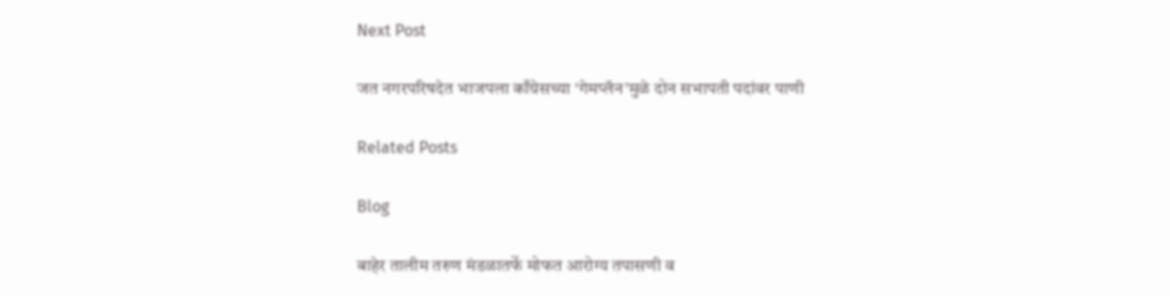Next Post

जत नगरपरिषदेत भाजपला काँग्रेसच्या ‘गेमप्लॅन’मुळे दोन सभापती पदांवर पाणी

Related Posts

Blog

बाहेर तालीम तरुण मंडळातर्फे मोफत आरोग्य तपासणी व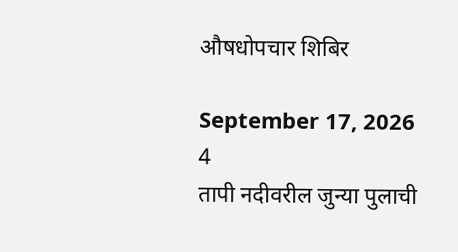औषधोपचार शिबिर

September 17, 2026
4
तापी नदीवरील जुन्या पुलाची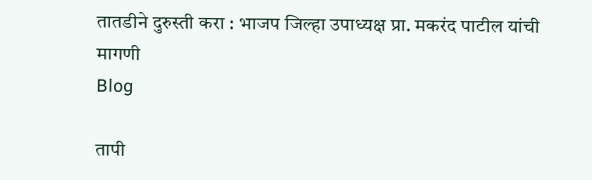तातडीने दुरुस्ती करा : भाजप जिल्हा उपाध्यक्ष प्रा. मकरंद पाटील यांची मागणी
Blog

तापी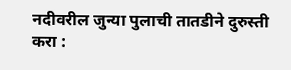नदीवरील जुन्या पुलाची तातडीने दुरुस्ती करा :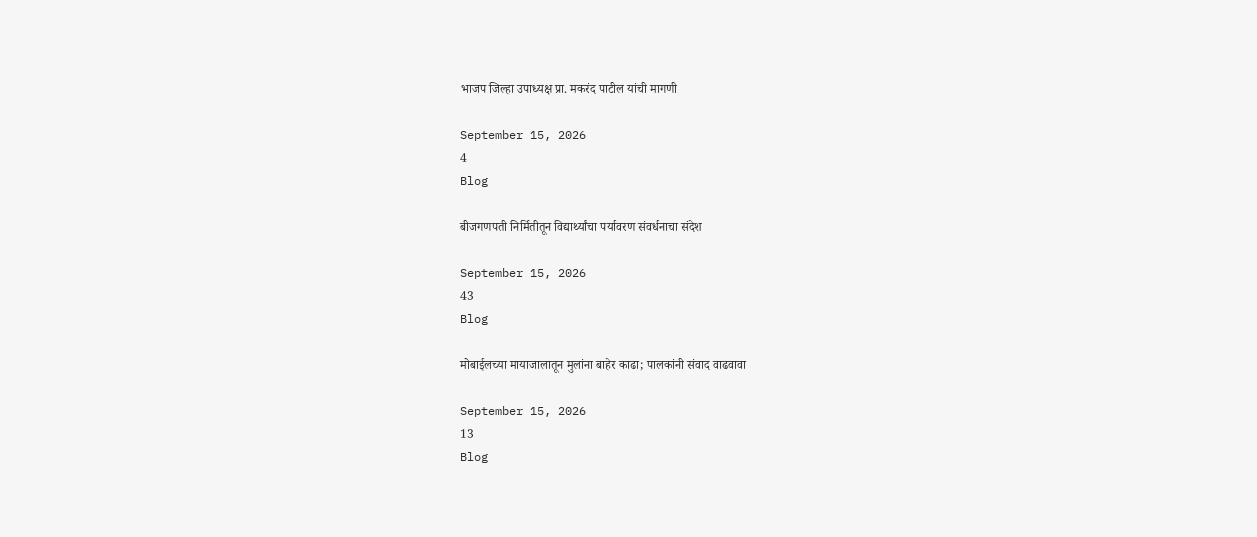भाजप जिल्हा उपाध्यक्ष प्रा. मकरंद पाटील यांची मागणी

September 15, 2026
4
Blog

बीजगणपती निर्मितीतून विद्यार्थ्यांचा पर्यावरण संवर्धनाचा संदेश

September 15, 2026
43
Blog

मोबाईलच्या मायाजालातून मुलांना बाहेर काढा; पालकांनी संवाद वाढवावा

September 15, 2026
13
Blog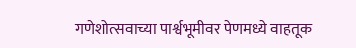गणेशोत्सवाच्या पार्श्वभूमीवर पेणमध्ये वाहतूक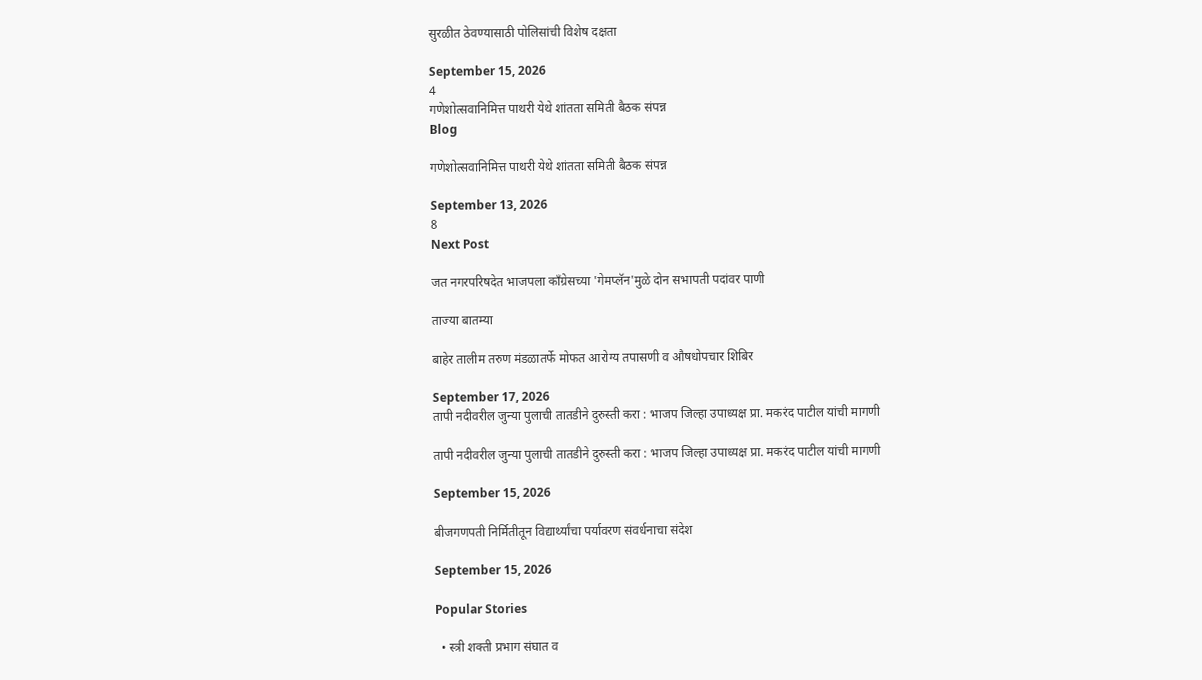सुरळीत ठेवण्यासाठी पोलिसांची विशेष दक्षता

September 15, 2026
4
गणेशोत्सवानिमित्त पाथरी येथे शांतता समिती बैठक संपन्न
Blog

गणेशोत्सवानिमित्त पाथरी येथे शांतता समिती बैठक संपन्न

September 13, 2026
8
Next Post

जत नगरपरिषदेत भाजपला काँग्रेसच्या 'गेमप्लॅन'मुळे दोन सभापती पदांवर पाणी

ताज्या बातम्या

बाहेर तालीम तरुण मंडळातर्फे मोफत आरोग्य तपासणी व औषधोपचार शिबिर

September 17, 2026
तापी नदीवरील जुन्या पुलाची तातडीने दुरुस्ती करा : भाजप जिल्हा उपाध्यक्ष प्रा. मकरंद पाटील यांची मागणी

तापी नदीवरील जुन्या पुलाची तातडीने दुरुस्ती करा : भाजप जिल्हा उपाध्यक्ष प्रा. मकरंद पाटील यांची मागणी

September 15, 2026

बीजगणपती निर्मितीतून विद्यार्थ्यांचा पर्यावरण संवर्धनाचा संदेश

September 15, 2026

Popular Stories

  • स्त्री शक्ती प्रभाग संघात व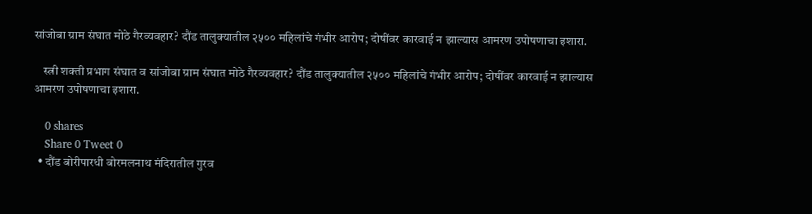सांजोबा ग्राम संघात मोठे गैरव्यवहार? दौंड तालुक्यातील २५०० महिलांचे गंभीर आरोप; दोषींवर कारवाई न झाल्यास आमरण उपोषणाचा इशारा.

    स्त्री शक्ती प्रभाग संघात व सांजोबा ग्राम संघात मोठे गैरव्यवहार? दौंड तालुक्यातील २५०० महिलांचे गंभीर आरोप; दोषींवर कारवाई न झाल्यास आमरण उपोषणाचा इशारा.

    0 shares
    Share 0 Tweet 0
  • दौंड बोरीपारधी बोरमलनाथ मंदिरातील गुरव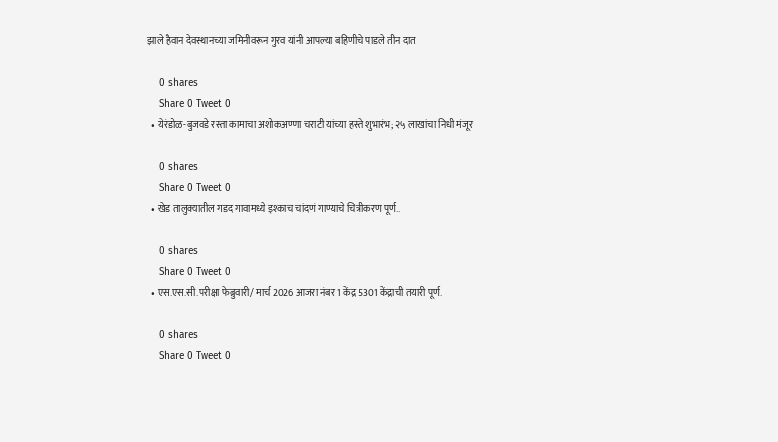झाले हैवान देवस्थानच्या जमिनीवरून गुरव यांनी आपल्या बहिणीचे पाडले तीन दात

    0 shares
    Share 0 Tweet 0
  • येरंडोळ-बुजवडे रस्ता कामाचा अशोकअण्णा चराटी यांच्या हस्ते शुभारंभ; २५ लाखांचा निधी मंजूर

    0 shares
    Share 0 Tweet 0
  • खेड तालुक्यातील गडद गावामध्ये इश्काच चांदणं गाण्याचे चित्रीकरण पूर्ण..

    0 shares
    Share 0 Tweet 0
  • एस.एस.सी.परीक्षा फेब्रुवारी/ मार्च 2026 आजरा नंबर 1 केंद्र 5301 केंद्राची तयारी पूर्ण.

    0 shares
    Share 0 Tweet 0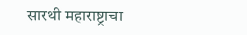सारथी महाराष्ट्राचा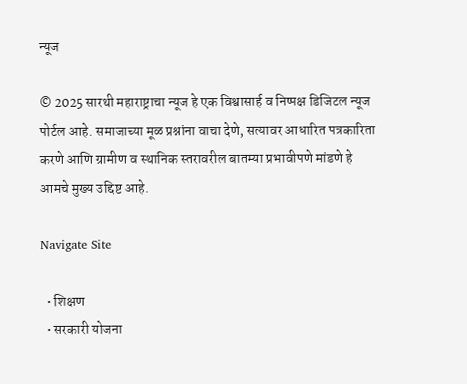न्यूज

© 2025 सारथी महाराष्ट्राचा न्यूज हे एक विश्वासार्ह व निष्पक्ष डिजिटल न्यूज पोर्टल आहे. समाजाच्या मूळ प्रश्नांना वाचा देणे, सत्यावर आधारित पत्रकारिता करणे आणि ग्रामीण व स्थानिक स्तरावरील बातम्या प्रभावीपणे मांडणे हे आमचे मुख्य उद्दिष्ट आहे.

Navigate Site

  • शिक्षण
  • सरकारी योजना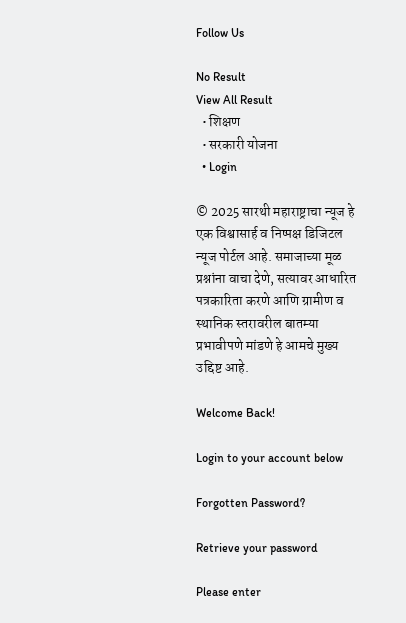Follow Us

No Result
View All Result
  • शिक्षण
  • सरकारी योजना
  • Login

© 2025 सारथी महाराष्ट्राचा न्यूज हे एक विश्वासार्ह व निष्पक्ष डिजिटल न्यूज पोर्टल आहे. समाजाच्या मूळ प्रश्नांना वाचा देणे, सत्यावर आधारित पत्रकारिता करणे आणि ग्रामीण व स्थानिक स्तरावरील बातम्या प्रभावीपणे मांडणे हे आमचे मुख्य उद्दिष्ट आहे.

Welcome Back!

Login to your account below

Forgotten Password?

Retrieve your password

Please enter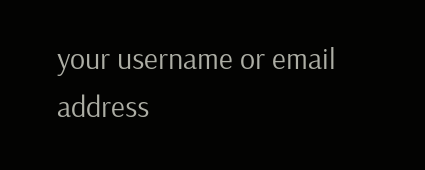your username or email address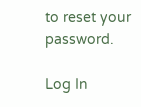to reset your password.

Log In